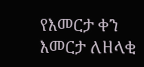የእመርታ ቀን
እመርታ ለዘላቂ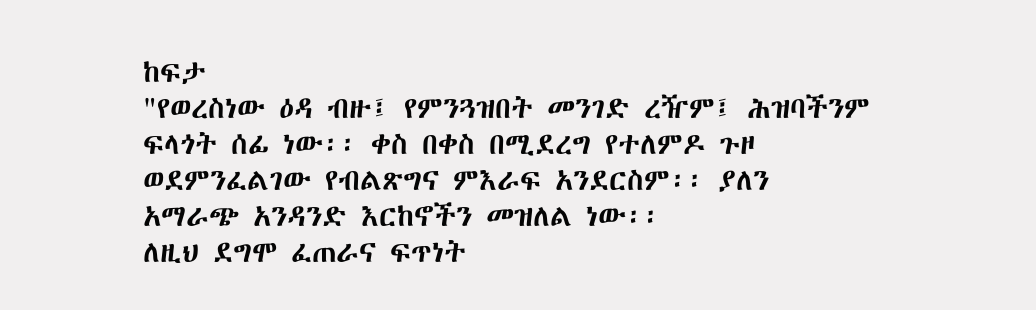ከፍታ
"የወረስነው ዕዳ ብዙ፤ የምንጓዝበት መንገድ ረዥም፤ ሕዝባችንም ፍላጎት ሰፊ ነው፡፡ ቀስ በቀስ በሚደረግ የተለምዶ ጉዞ ወደምንፈልገው የብልጽግና ምእራፍ አንደርስም፡፡ ያለን አማራጭ አንዳንድ እርከኖችን መዝለል ነው፡፡
ለዚህ ደግሞ ፈጠራና ፍጥነት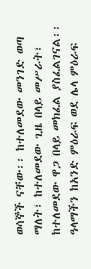ወሳኞች ናቸው፡፡ ከተለመደው መንገድ ወጣ ማለት፣ ከተለመደው ጊዜ በላይ መሥራት፣ ከተለመደው ዋጋ በላይ መክፈል ያስፈልገናል፡፡ ዓላማችን ከአንድ ምዕራፍ ወደ ሌላ ምዕራፍ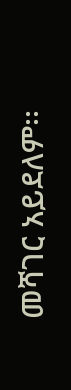መሻገር አይደለም፡፡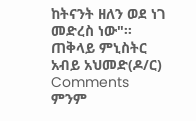ከትናንት ዘለን ወደ ነገ መድረስ ነው"፡፡
ጠቅላይ ምኒስትር አብይ አህመድ(ዶ/ር)
Comments
ምንም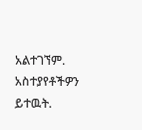አልተገኘም.
አስተያየቶችዎን ይተዉት.